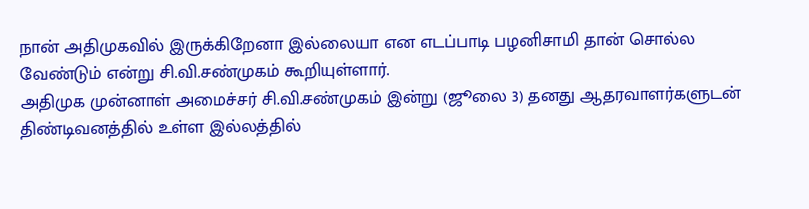நான் அதிமுகவில் இருக்கிறேனா இல்லையா என எடப்பாடி பழனிசாமி தான் சொல்ல வேண்டும் என்று சி.வி.சண்முகம் கூறியுள்ளார்.
அதிமுக முன்னாள் அமைச்சர் சி.வி.சண்முகம் இன்று (ஜூலை 3) தனது ஆதரவாளர்களுடன் திண்டிவனத்தில் உள்ள இல்லத்தில்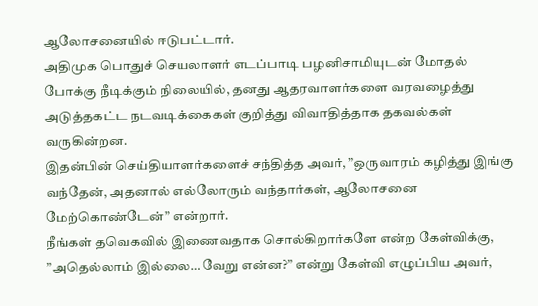ஆலோசனையில் ஈடுபட்டார்.
அதிமுக பொதுச் செயலாளர் எடப்பாடி பழனிசாமியுடன் மோதல் போக்கு நீடிக்கும் நிலையில், தனது ஆதரவாளர்களை வரவழைத்து அடுத்தகட்ட நடவடிக்கைகள் குறித்து விவாதித்தாக தகவல்கள் வருகின்றன.
இதன்பின் செய்தியாளர்களைச் சந்தித்த அவர், ”ஒருவாரம் கழித்து இங்கு வந்தேன், அதனால் எல்லோரும் வந்தார்கள், ஆலோசனை மேற்கொண்டேன்” என்றார்.
நீங்கள் தவெகவில் இணைவதாக சொல்கிறார்களே என்ற கேள்விக்கு, ”அதெல்லாம் இல்லை… வேறு என்ன?” என்று கேள்வி எழுப்பிய அவர்,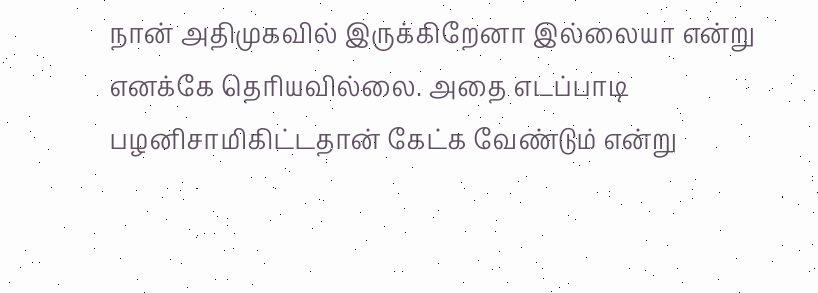நான் அதிமுகவில் இருக்கிறேனா இல்லையா என்று எனக்கே தெரியவில்லை. அதை எடப்பாடி பழனிசாமிகிட்டதான் கேட்க வேண்டும் என்று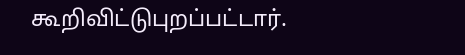கூறிவிட்டுபுறப்பட்டார்.